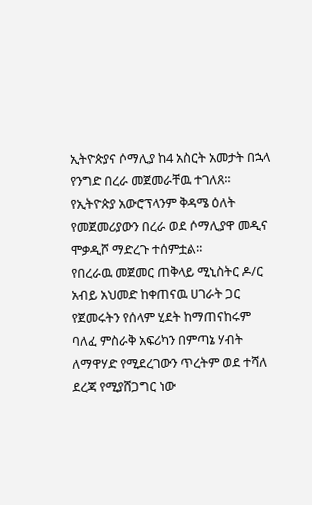ኢትዮጵያና ሶማሊያ ከ4 አስርት አመታት በኋላ የንግድ በረራ መጀመራቸዉ ተገለጸ።
የኢትዮጵያ አውሮፕላንም ቅዳሜ ዕለት የመጀመሪያውን በረራ ወደ ሶማሊያዋ መዲና ሞቃዲሾ ማድረጉ ተሰምቷል።
የበረራዉ መጀመር ጠቅላይ ሚኒስትር ዶ/ር አብይ አህመድ ከቀጠናዉ ሀገራት ጋር የጀመሩትን የሰላም ሂደት ከማጠናከሩም ባለፈ ምስራቅ አፍሪካን በምጣኔ ሃብት ለማዋሃድ የሚደረገውን ጥረትም ወደ ተሻለ ደረጃ የሚያሸጋግር ነው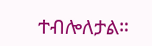ተብሎለታል።